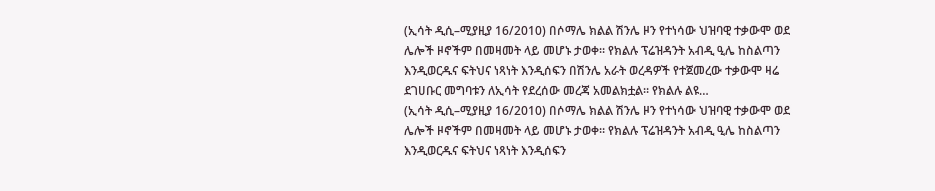(ኢሳት ዲሲ–ሚያዚያ 16/2010) በሶማሌ ክልል ሽንሌ ዞን የተነሳው ህዝባዊ ተቃውሞ ወደ ሌሎች ዞኖችም በመዛመት ላይ መሆኑ ታወቀ። የክልሉ ፕሬዝዳንት አብዲ ዒሌ ከስልጣን እንዲወርዱና ፍትህና ነጻነት እንዲሰፍን በሽንሌ አራት ወረዳዎች የተጀመረው ተቃውሞ ዛሬ ደገሀቡር መግባቱን ለኢሳት የደረሰው መረጃ አመልክቷል። የክልሉ ልዩ…
(ኢሳት ዲሲ–ሚያዚያ 16/2010) በሶማሌ ክልል ሽንሌ ዞን የተነሳው ህዝባዊ ተቃውሞ ወደ ሌሎች ዞኖችም በመዛመት ላይ መሆኑ ታወቀ። የክልሉ ፕሬዝዳንት አብዲ ዒሌ ከስልጣን እንዲወርዱና ፍትህና ነጻነት እንዲሰፍን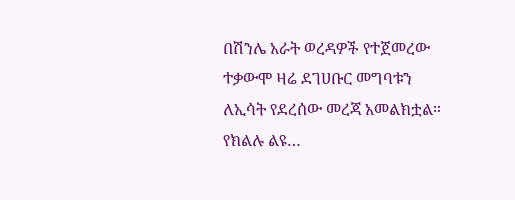በሽንሌ አራት ወረዳዎች የተጀመረው ተቃውሞ ዛሬ ደገሀቡር መግባቱን ለኢሳት የደረሰው መረጃ አመልክቷል። የክልሉ ልዩ…